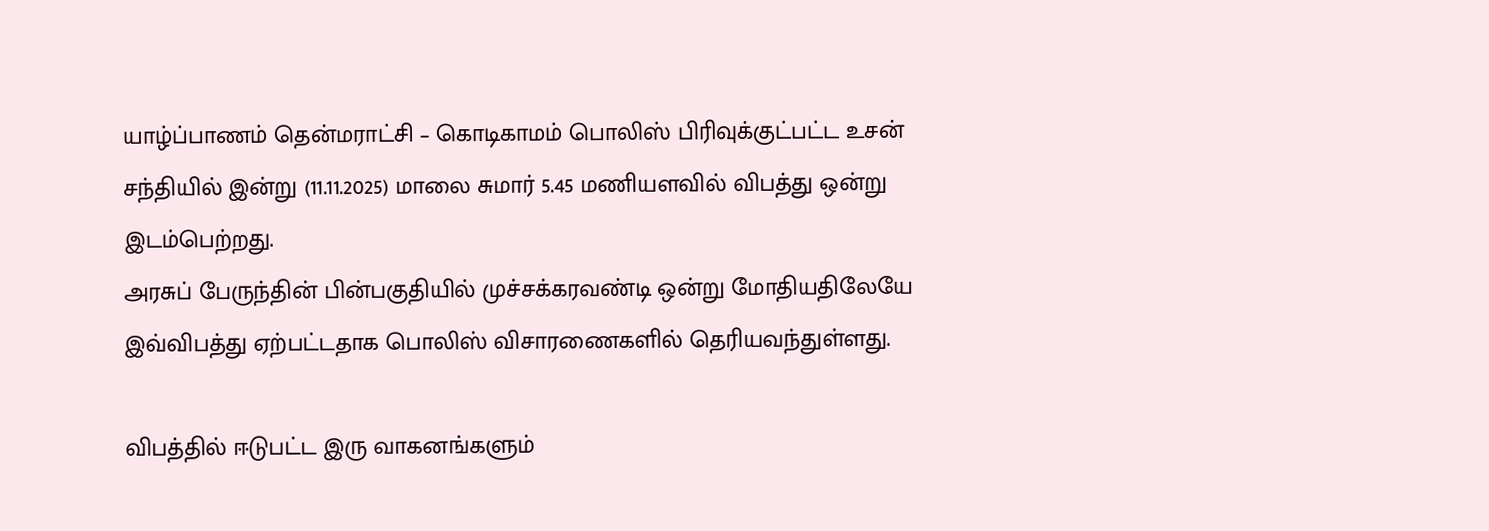யாழ்ப்பாணம் தென்மராட்சி – கொடிகாமம் பொலிஸ் பிரிவுக்குட்பட்ட உசன் சந்தியில் இன்று (11.11.2025) மாலை சுமார் 5.45 மணியளவில் விபத்து ஒன்று இடம்பெற்றது.
அரசுப் பேருந்தின் பின்பகுதியில் முச்சக்கரவண்டி ஒன்று மோதியதிலேயே இவ்விபத்து ஏற்பட்டதாக பொலிஸ் விசாரணைகளில் தெரியவந்துள்ளது.

விபத்தில் ஈடுபட்ட இரு வாகனங்களும்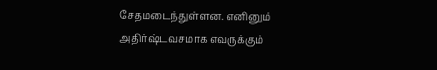சேதமடைந்துள்ளன. எனினும் அதிர்ஷ்டவசமாக எவருக்கும்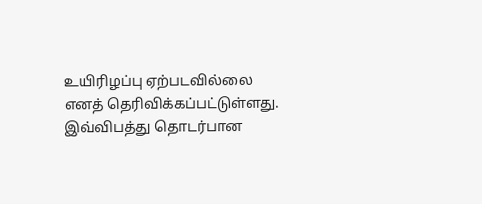உயிரிழப்பு ஏற்படவில்லை எனத் தெரிவிக்கப்பட்டுள்ளது.
இவ்விபத்து தொடர்பான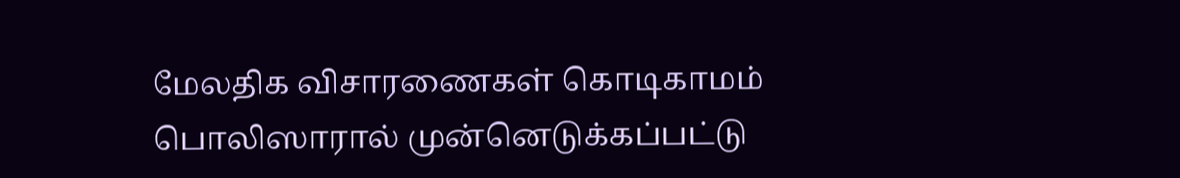மேலதிக விசாரணைகள் கொடிகாமம் பொலிஸாரால் முன்னெடுக்கப்பட்டு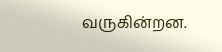வருகின்றன.